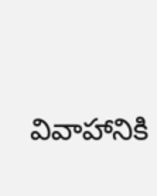వివాహానికి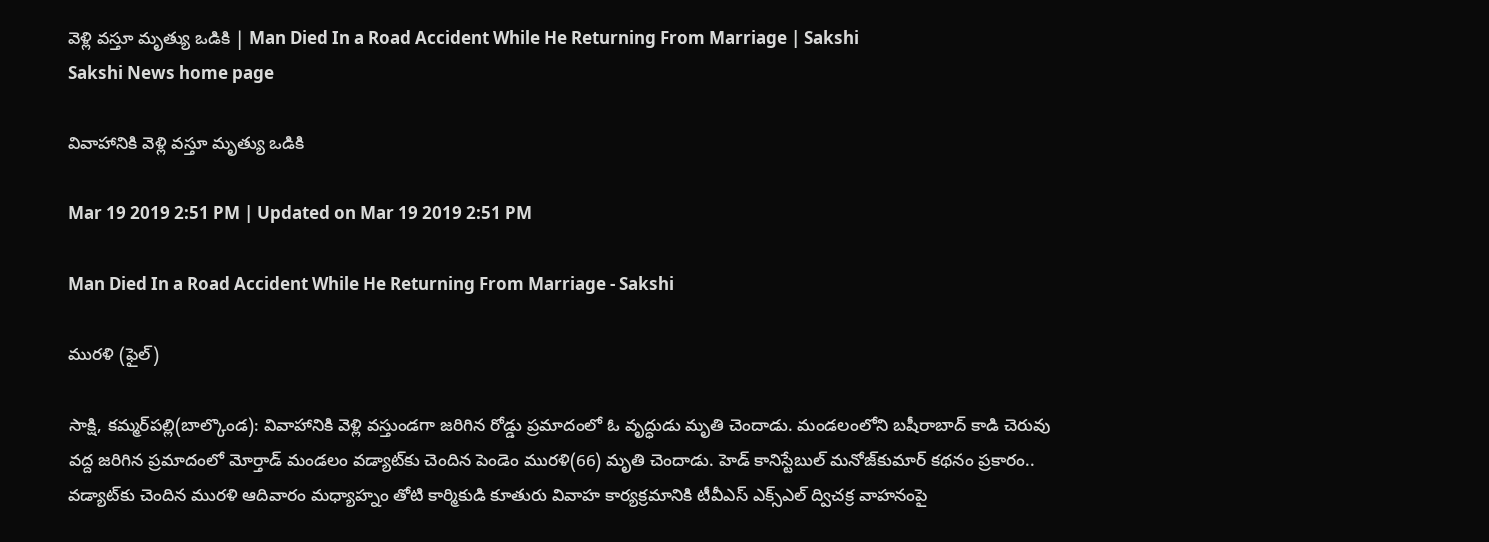వెళ్లి వస్తూ మృత్యు ఒడికి | Man Died In a Road Accident While He Returning From Marriage | Sakshi
Sakshi News home page

వివాహానికి వెళ్లి వస్తూ మృత్యు ఒడికి

Mar 19 2019 2:51 PM | Updated on Mar 19 2019 2:51 PM

Man Died In a Road Accident While He Returning From Marriage - Sakshi

మురళి (ఫైల్‌)

సాక్షి, కమ్మర్‌పల్లి(బాల్కొండ): వివాహానికి వెళ్లి వస్తుండగా జరిగిన రోడ్డు ప్రమాదంలో ఓ వృద్ధుడు మృతి చెందాడు. మండలంలోని బషీరాబాద్‌ కాడి చెరువు వద్ద జరిగిన ప్రమాదంలో మోర్తాడ్‌ మండలం వడ్యాట్‌కు చెందిన పెండెం మురళి(66) మృతి చెందాడు. హెడ్‌ కానిస్టేబుల్‌ మనోజ్‌కుమార్‌ కథనం ప్రకారం.. వడ్యాట్‌కు చెందిన మురళి ఆదివారం మధ్యాహ్నం తోటి కార్మికుడి కూతురు వివాహ కార్యక్రమానికి టీవీఎస్‌ ఎక్స్‌ఎల్‌ ద్విచక్ర వాహనంపై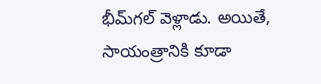భీమ్‌గల్‌ వెళ్లాడు. అయితే, సాయంత్రానికి కూడా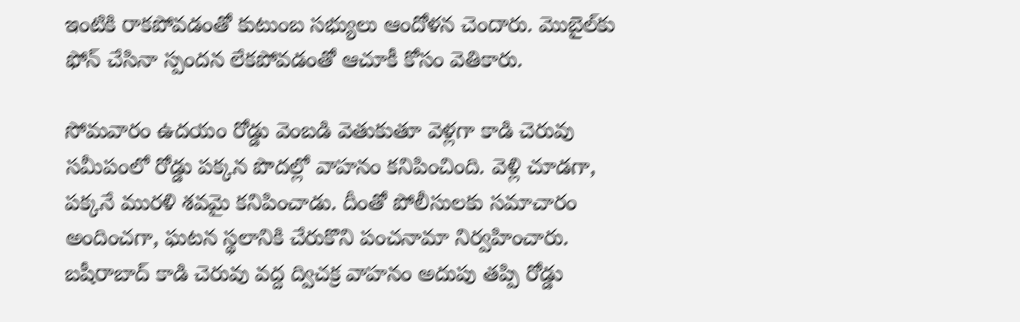ఇంటికి రాకపోవడంతో కుటుంబ సభ్యులు ఆందోళన చెందారు. మొబైల్‌కు ఫోన్‌ చేసినా స్పందన లేకపోవడంతో ఆచూకీ కోసం వెతికారు.

సోమవారం ఉదయం రోడ్డు వెంబడి వెతుకుతూ వెళ్లగా కాడి చెరువు  సమీపంలో రోడ్డు పక్కన పొదల్లో వాహనం కనిపించింది. వెళ్లి చూడగా, పక్కనే మురళి శవమై కనిపించాడు. దీంతో పోలీసులకు సమాచారం అందించగా, ఘటన స్థలానికి చేరుకొని పంచనామా నిర్వహించారు. బషీరాబాద్‌ కాడి చెరువు వద్ద ద్విచక్ర వాహనం అదుపు తప్పి రోడ్డు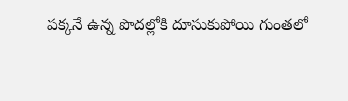పక్కనే ఉన్న పొదల్లోకి దూసుకుపోయి గుంతలో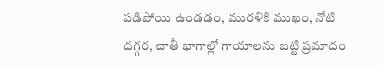పడిపోయి ఉండడం, మురళికి ముఖం, నోటి దగ్గర, చాతీ భాగాల్లో గాయాలను బట్టి ప్రమాదం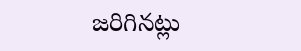జరిగినట్లు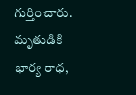గుర్తించారు. మృతుడికి భార్య రాధ,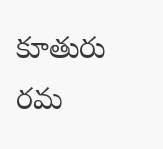కూతురు రమ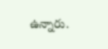ఉన్నారు.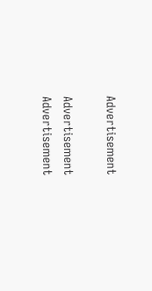Advertisement

Advertisement
Advertisement